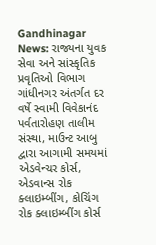Gandhinagar News: રાજ્યના યુવક સેવા અને સાંસ્કૃતિક પ્રવૃતિઓ વિભાગ ગાંધીનગર અંતર્ગત દર વર્ષે સ્વામી વિવેકાનંદ પર્વતારોહણ તાલીમ સંસ્થા, માઉન્ટ આબુ દ્વારા આગામી સમયમાં એડવેન્ચર કોર્સ, એડવાન્સ રોક ક્લાઇમ્બીંગ, કોચિંગ રોક ક્લાઇમ્બીંગ કોર્સ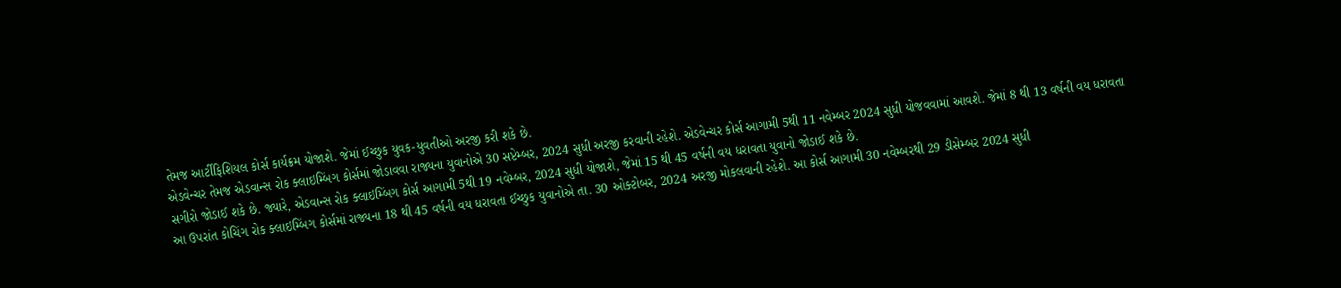તેમજ આર્ટીફિશિયલ કોર્સ કાર્યક્રમ યોજાશે. જેમાં ઈચ્છુક યુવક-યુવતીઓ અરજી કરી શકે છે.
એડવેન્ચર તેમજ એડવાન્સ રોક ક્લાઇમ્બિંગ કોર્સમાં જોડાવવા રાજ્યના યુવાનોએ 30 સપ્ટેમ્બર, 2024 સુધી અરજી કરવાની રહેશે. એડવેન્ચર કોર્સ આગામી 5થી 11 નવેમ્બર 2024 સુધી યોજવવામાં આવશે. જેમાં 8 થી 13 વર્ષની વય ધરાવતા સગીરો જોડાઈ શકે છે. જ્યારે, એડવાન્સ રોક ક્લાઇમ્બિંગ કોર્સ આગામી 5થી 19 નવેમ્બર, 2024 સુધી યોજાશે, જેમાં 15 થી 45 વર્ષની વય ધરાવતા યુવાનો જોડાઈ શકે છે.
આ ઉપરાંત કોચિંગ રોક ક્લાઇમ્બિંગ કોર્સમાં રાજ્યના 18 થી 45 વર્ષની વય ધરાવતા ઈચ્છુક યુવાનોએ તા. 30 ઓક્ટોબર, 2024 અરજી મોકલવાની રહેશે. આ કોર્સ આગામી 30 નવેમ્બરથી 29 ડીસેમ્બર 2024 સુધી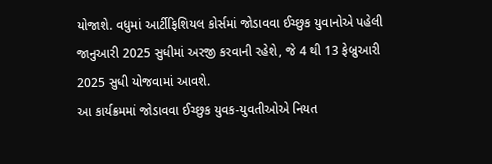યોજાશે. વધુમાં આર્ટીફિશિયલ કોર્સમાં જોડાવવા ઈચ્છુક યુવાનોએ પહેલી જાનુઆરી 2025 સુધીમાં અરજી કરવાની રહેશે, જે 4 થી 13 ફેબ્રુઆરી 2025 સુધી યોજવામાં આવશે.
આ કાર્યક્રમમાં જોડાવવા ઈચ્છુક યુવક-યુવતીઓએ નિયત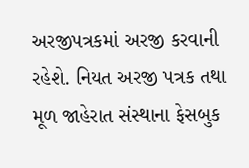અરજીપત્રકમાં અરજી કરવાની રહેશે. નિયત અરજી પત્રક તથા મૂળ જાહેરાત સંસ્થાના ફેસબુક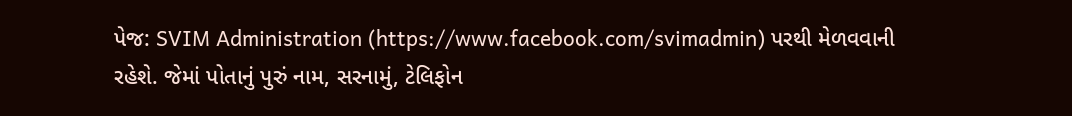પેજ: SVIM Administration (https://www.facebook.com/svimadmin) પરથી મેળવવાની રહેશે. જેમાં પોતાનું પુરું નામ, સરનામું, ટેલિફોન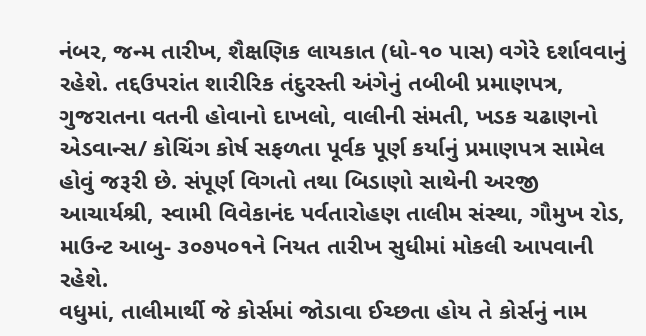નંબર, જન્મ તારીખ, શૈક્ષણિક લાયકાત (ધો-૧૦ પાસ) વગેરે દર્શાવવાનું રહેશે. તદ્દઉપરાંત શારીરિક તંદુરસ્તી અંગેનું તબીબી પ્રમાણપત્ર, ગુજરાતના વતની હોવાનો દાખલો, વાલીની સંમતી, ખડક ચઢાણનો એડવાન્સ/ કોચિંગ કોર્ષ સફળતા પૂર્વક પૂર્ણ કર્યાનું પ્રમાણપત્ર સામેલ હોવું જરૂરી છે. સંપૂર્ણ વિગતો તથા બિડાણો સાથેની અરજી આચાર્યશ્રી, સ્વામી વિવેકાનંદ પર્વતારોહણ તાલીમ સંસ્થા, ગૌમુખ રોડ, માઉન્ટ આબુ- ૩૦૭૫૦૧ને નિયત તારીખ સુધીમાં મોકલી આપવાની રહેશે.
વધુમાં, તાલીમાર્થી જે કોર્સમાં જોડાવા ઈચ્છતા હોય તે કોર્સનું નામ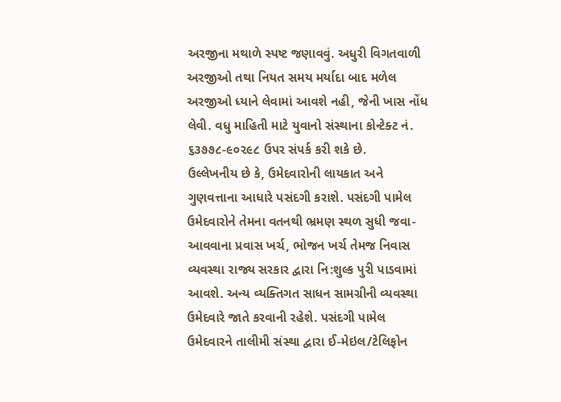અરજીના મથાળે સ્પષ્ટ જણાવવું. અધુરી વિગતવાળી અરજીઓ તથા નિયત સમય મર્યાદા બાદ મળેલ અરજીઓ ધ્યાને લેવામાં આવશે નહી, જેની ખાસ નોંધ લેવી. વધુ માહિતી માટે યુવાનો સંસ્થાના કોન્ટેક્ટ નં. ૬૩૭૭૮-૯૦૨૯૮ ઉપર સંપર્ક કરી શકે છે.
ઉલ્લેખનીય છે કે, ઉમેદવારોની લાયકાત અને ગુણવત્તાના આધારે પસંદગી કરાશે. પસંદગી પામેલ ઉમેદવારોને તેમના વતનથી ભ્રમણ સ્થળ સુધી જવા-આવવાના પ્રવાસ ખર્ચ, ભોજન ખર્ચ તેમજ નિવાસ વ્યવસ્થા રાજ્ય સરકાર દ્વારા નિ:શુલ્ક પુરી પાડવામાં આવશે. અન્ય વ્યક્તિગત સાધન સામગ્રીની વ્યવસ્થા ઉમેદવારે જાતે કરવાની રહેશે. પસંદગી પામેલ ઉમેદવારને તાલીમી સંસ્થા દ્વારા ઈ-મેઇલ/ટેલિફોન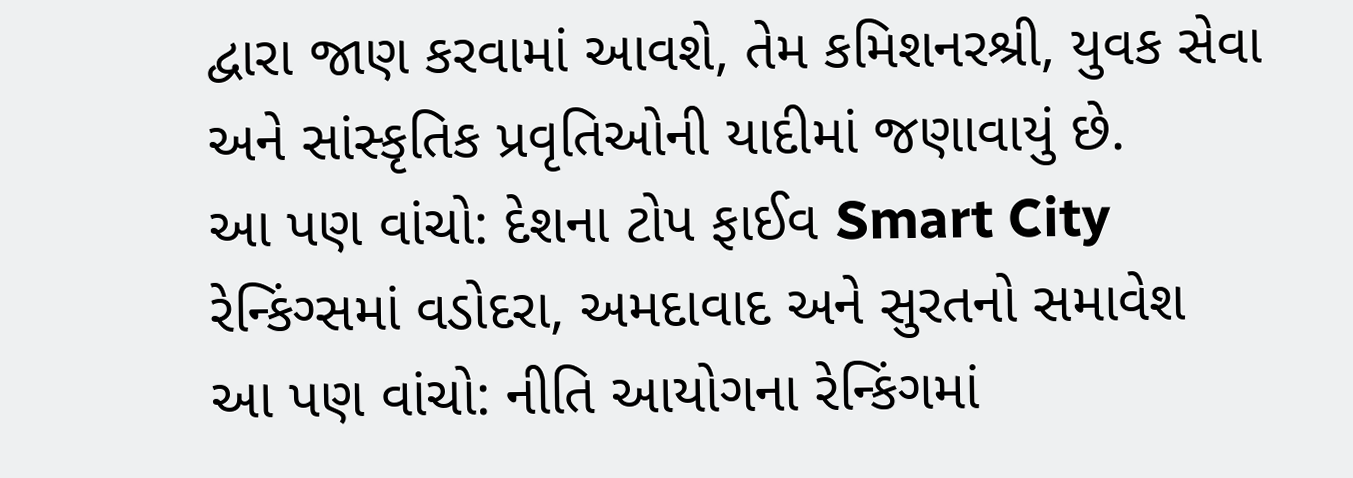દ્વારા જાણ કરવામાં આવશે, તેમ કમિશનરશ્રી, યુવક સેવા અને સાંસ્કૃતિક પ્રવૃતિઓની યાદીમાં જણાવાયું છે.
આ પણ વાંચો: દેશના ટોપ ફાઈવ Smart City રેન્કિંગ્સમાં વડોદરા, અમદાવાદ અને સુરતનો સમાવેશ
આ પણ વાંચો: નીતિ આયોગના રેન્કિંગમાં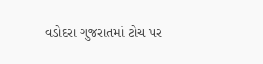વડોદરા ગુજરાતમાં ટોચ પર